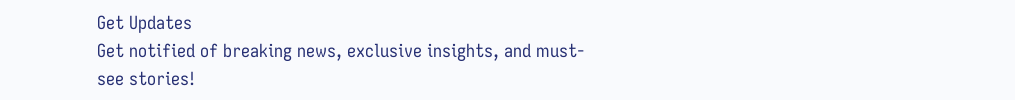Get Updates
Get notified of breaking news, exclusive insights, and must-see stories!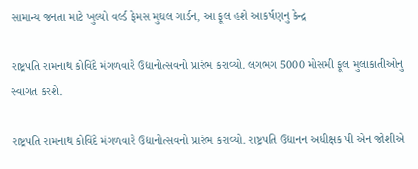સામાન્ય જનતા માટે ખુલ્યો વર્લ્ડ ફેમસ મુઘલ ગાર્ડન, આ ફૂલ હશે આકર્ષણનુ કેન્દ્ર

રાષ્ટ્રપતિ રામનાથ કોવિંદે મંગળવારે ઉદ્યાનોત્સવનો પ્રારંભ કરાવ્યો. લગભગ 5000 મોસમી ફૂલ મુલાકાતીઓનુ સ્વાગત કરશે.

રાષ્ટ્રપતિ રામનાથ કોવિંદે મંગળવારે ઉદ્યાનોત્સવનો પ્રારંભ કરાવ્યો. રાષ્ટ્રપતિ ઉદ્યાનન અધીક્ષક પી એન જોશીએ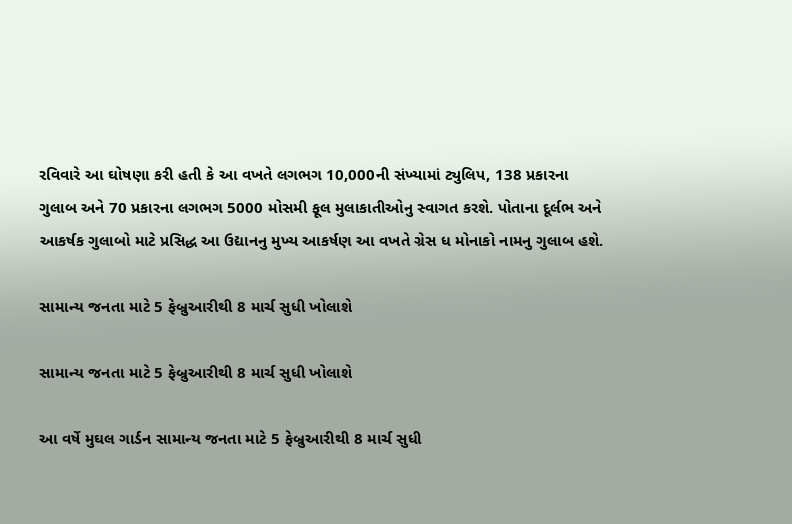રવિવારે આ ઘોષણા કરી હતી કે આ વખતે લગભગ 10,000ની સંખ્યામાં ટ્યુલિપ, 138 પ્રકારના ગુલાબ અને 70 પ્રકારના લગભગ 5000 મોસમી ફૂલ મુલાકાતીઓનુ સ્વાગત કરશે. પોતાના દૂર્લભ અને આકર્ષક ગુલાબો માટે પ્રસિદ્ધ આ ઉદ્યાનનુ મુખ્ય આકર્ષણ આ વખતે ગ્રેસ ધ મોનાકો નામનુ ગુલાબ હશે.

સામાન્ય જનતા માટે 5 ફેબ્રુઆરીથી 8 માર્ચ સુધી ખોલાશે

સામાન્ય જનતા માટે 5 ફેબ્રુઆરીથી 8 માર્ચ સુધી ખોલાશે

આ વર્ષે મુઘલ ગાર્ડન સામાન્ય જનતા માટે 5 ફેબ્રુઆરીથી 8 માર્ચ સુધી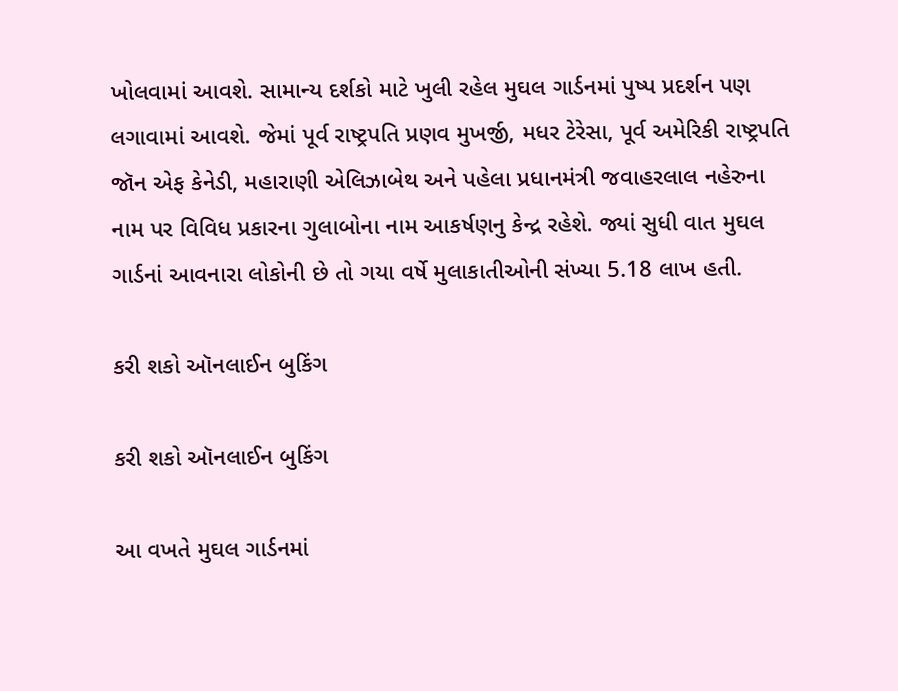ખોલવામાં આવશે. સામાન્ય દર્શકો માટે ખુલી રહેલ મુઘલ ગાર્ડનમાં પુષ્પ પ્રદર્શન પણ લગાવામાં આવશે. જેમાં પૂર્વ રાષ્ટ્રપતિ પ્રણવ મુખર્જી, મધર ટેરેસા, પૂર્વ અમેરિકી રાષ્ટ્રપતિ જૉન એફ કેનેડી, મહારાણી એલિઝાબેથ અને પહેલા પ્રધાનમંત્રી જવાહરલાલ નહેરુના નામ પર વિવિધ પ્રકારના ગુલાબોના નામ આકર્ષણનુ કેન્દ્ર રહેશે. જ્યાં સુધી વાત મુઘલ ગાર્ડનાં આવનારા લોકોની છે તો ગયા વર્ષે મુલાકાતીઓની સંખ્યા 5.18 લાખ હતી.

કરી શકો ઑનલાઈન બુકિંગ

કરી શકો ઑનલાઈન બુકિંગ

આ વખતે મુઘલ ગાર્ડનમાં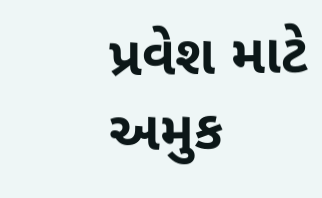પ્રવેશ માટે અમુક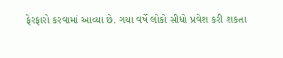ફેરફારો કરવામાં આવ્યા છે. ગયા વર્ષે લોકો સીધો પ્રવેશ કરી શકતા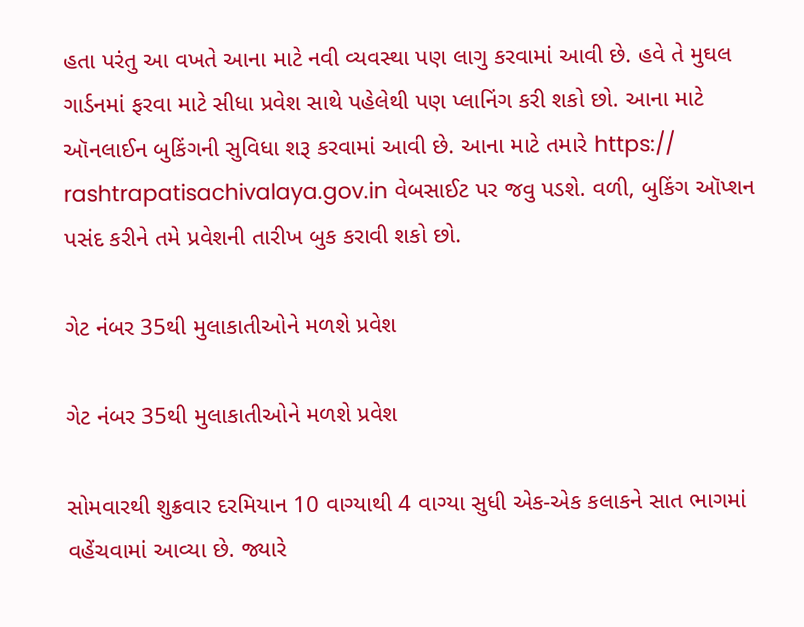હતા પરંતુ આ વખતે આના માટે નવી વ્યવસ્થા પણ લાગુ કરવામાં આવી છે. હવે તે મુઘલ ગાર્ડનમાં ફરવા માટે સીધા પ્રવેશ સાથે પહેલેથી પણ પ્લાનિંગ કરી શકો છો. આના માટે ઑનલાઈન બુકિંગની સુવિધા શરૂ કરવામાં આવી છે. આના માટે તમારે https:// rashtrapatisachivalaya.gov.in વેબસાઈટ પર જવુ પડશે. વળી, બુકિંગ ઑપ્શન પસંદ કરીને તમે પ્રવેશની તારીખ બુક કરાવી શકો છો.

ગેટ નંબર 35થી મુલાકાતીઓને મળશે પ્રવેશ

ગેટ નંબર 35થી મુલાકાતીઓને મળશે પ્રવેશ

સોમવારથી શુક્રવાર દરમિયાન 10 વાગ્યાથી 4 વાગ્યા સુધી એક-એક કલાકને સાત ભાગમાં વહેંચવામાં આવ્યા છે. જ્યારે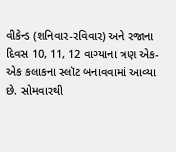વીકેન્ડ (શનિવાર-રવિવાર) અને રજાના દિવસ 10, 11, 12 વાગ્યાના ત્રણ એક-એક કલાકના સ્લૉટ બનાવવામાં આવ્યા છે. સોમવારથી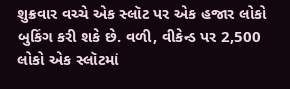શુક્રવાર વચ્ચે એક સ્લૉટ પર એક હજાર લોકો બુકિંગ કરી શકે છે. વળી, વીકેન્ડ પર 2,500 લોકો એક સ્લૉટમાં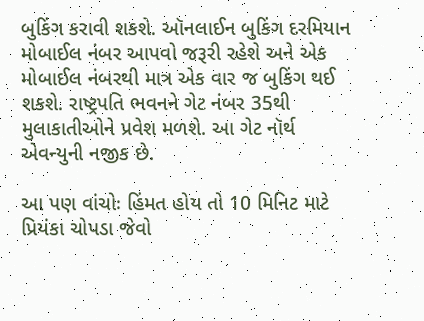બુકિંગ કરાવી શકશે. ઑનલાઈન બુકિંગ દરમિયાન મોબાઈલ નંબર આપવો જરૂરી રહેશે અને એક મોબાઈલ નંબરથી માત્ર એક વાર જ બુકિંગ થઈ શકશે. રાષ્ટ્રપતિ ભવનને ગેટ નંબર 35થી મુલાકાતીઓને પ્રવેશ મળશે. આ ગેટ નૉર્થ એવન્યુની નજીક છે.

આ પણ વાંચોઃ હિંમત હોય તો 10 મિનિટ માટે પ્રિયંકા ચોપડા જેવો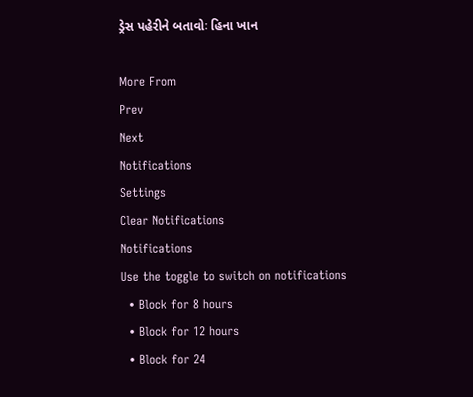ડ્રેસ પહેરીને બતાવોઃ હિના ખાન

More From
Prev
Next
Notifications
Settings
Clear Notifications
Notifications
Use the toggle to switch on notifications
  • Block for 8 hours
  • Block for 12 hours
  • Block for 24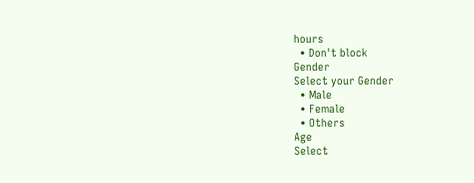hours
  • Don't block
Gender
Select your Gender
  • Male
  • Female
  • Others
Age
Select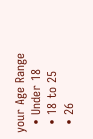your Age Range
  • Under 18
  • 18 to 25
  • 26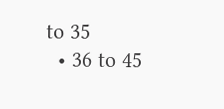to 35
  • 36 to 45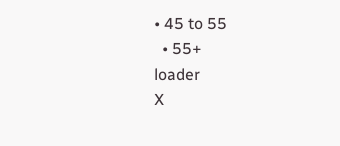• 45 to 55
  • 55+
loader
X